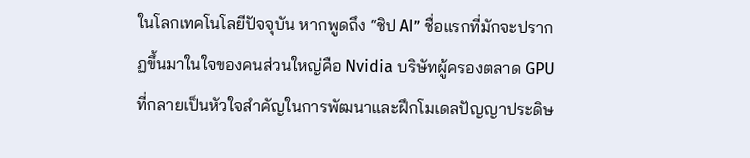ในโลกเทคโนโลยีปัจจุบัน หากพูดถึง “ชิป AI” ชื่อแรกที่มักจะปรากฏขึ้นมาในใจของคนส่วนใหญ่คือ Nvidia บริษัทผู้ครองตลาด GPU ที่กลายเป็นหัวใจสำคัญในการพัฒนาและฝึกโมเดลปัญญาประดิษ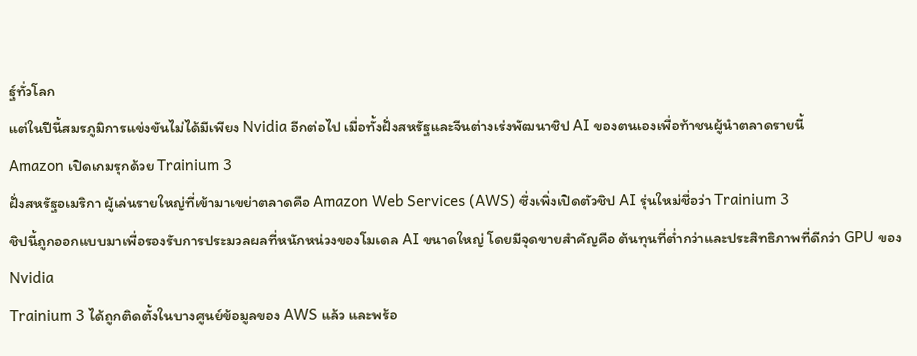ฐ์ทั่วโลก
แต่ในปีนี้สมรภูมิการแข่งขันไม่ได้มีเพียง Nvidia อีกต่อไป เมื่อทั้งฝั่งสหรัฐและจีนต่างเร่งพัฒนาชิป AI ของตนเองเพื่อท้าชนผู้นำตลาดรายนี้
Amazon เปิดเกมรุกด้วย Trainium 3
ฝั่งสหรัฐอเมริกา ผู้เล่นรายใหญ่ที่เข้ามาเขย่าตลาดคือ Amazon Web Services (AWS) ซึ่งเพิ่งเปิดตัวชิป AI รุ่นใหม่ชื่อว่า Trainium 3
ชิปนี้ถูกออกแบบมาเพื่อรองรับการประมวลผลที่หนักหน่วงของโมเดล AI ขนาดใหญ่ โดยมีจุดขายสำคัญคือ ต้นทุนที่ต่ำกว่าและประสิทธิภาพที่ดีกว่า GPU ของ Nvidia
Trainium 3 ได้ถูกติดตั้งในบางศูนย์ข้อมูลของ AWS แล้ว และพร้อ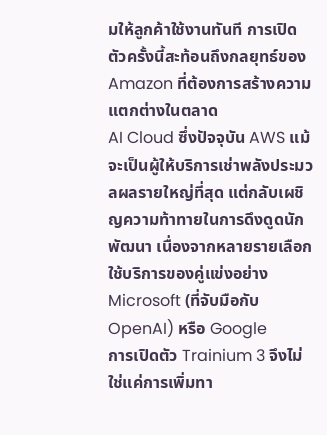มให้ลูกค้าใช้งานทันที การเปิดตัวครั้งนี้สะท้อนถึงกลยุทธ์ของ Amazon ที่ต้องการสร้างความแตกต่างในตลาด
AI Cloud ซึ่งปัจจุบัน AWS แม้จะเป็นผู้ให้บริการเช่าพลังประมวลผลรายใหญ่ที่สุด แต่กลับเผชิญความท้าทายในการดึงดูดนักพัฒนา เนื่องจากหลายรายเลือกใช้บริการของคู่แข่งอย่าง Microsoft (ที่จับมือกับ OpenAI) หรือ Google
การเปิดตัว Trainium 3 จึงไม่ใช่แค่การเพิ่มทา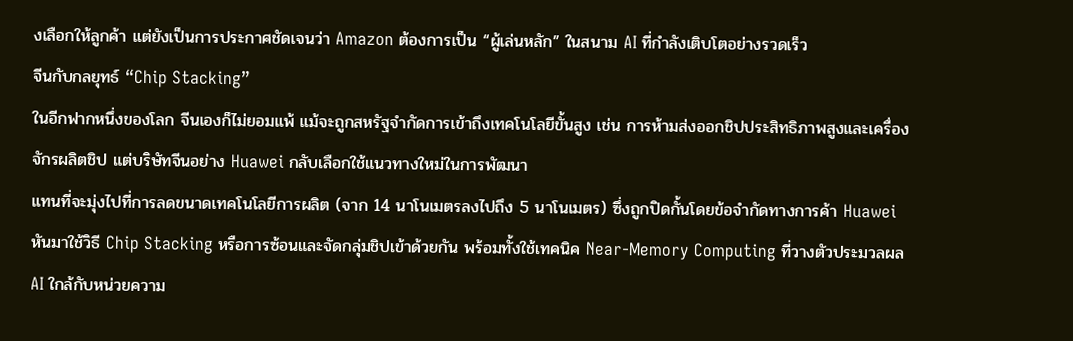งเลือกให้ลูกค้า แต่ยังเป็นการประกาศชัดเจนว่า Amazon ต้องการเป็น “ผู้เล่นหลัก” ในสนาม AI ที่กำลังเติบโตอย่างรวดเร็ว
จีนกับกลยุทธ์ “Chip Stacking”
ในอีกฟากหนึ่งของโลก จีนเองก็ไม่ยอมแพ้ แม้จะถูกสหรัฐจำกัดการเข้าถึงเทคโนโลยีขั้นสูง เช่น การห้ามส่งออกชิปประสิทธิภาพสูงและเครื่องจักรผลิตชิป แต่บริษัทจีนอย่าง Huawei กลับเลือกใช้แนวทางใหม่ในการพัฒนา
แทนที่จะมุ่งไปที่การลดขนาดเทคโนโลยีการผลิต (จาก 14 นาโนเมตรลงไปถึง 5 นาโนเมตร) ซึ่งถูกปิดกั้นโดยข้อจำกัดทางการค้า Huawei หันมาใช้วิธี Chip Stacking หรือการซ้อนและจัดกลุ่มชิปเข้าด้วยกัน พร้อมทั้งใช้เทคนิค Near-Memory Computing ที่วางตัวประมวลผล AI ใกล้กับหน่วยความ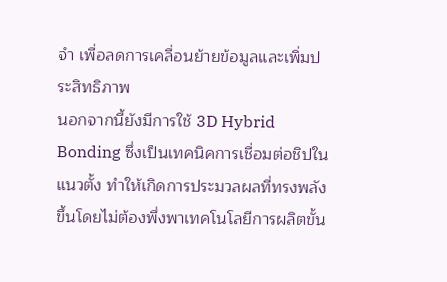จำ เพื่อลดการเคลื่อนย้ายข้อมูลและเพิ่มประสิทธิภาพ
นอกจากนี้ยังมีการใช้ 3D Hybrid Bonding ซึ่งเป็นเทคนิคการเชื่อมต่อชิปในแนวตั้ง ทำให้เกิดการประมวลผลที่ทรงพลังขึ้นโดยไม่ต้องพึ่งพาเทคโนโลยีการผลิตขั้น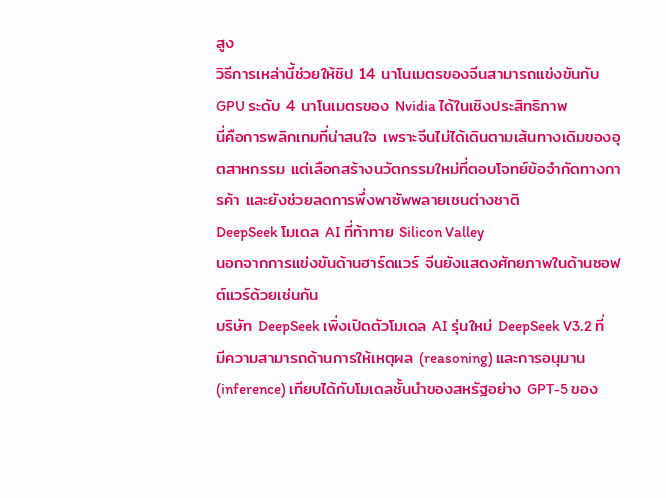สูง
วิธีการเหล่านี้ช่วยให้ชิป 14 นาโนเมตรของจีนสามารถแข่งขันกับ GPU ระดับ 4 นาโนเมตรของ Nvidia ได้ในเชิงประสิทธิภาพ
นี่คือการพลิกเกมที่น่าสนใจ เพราะจีนไม่ได้เดินตามเส้นทางเดิมของอุตสาหกรรม แต่เลือกสร้างนวัตกรรมใหม่ที่ตอบโจทย์ข้อจำกัดทางการค้า และยังช่วยลดการพึ่งพาซัพพลายเชนต่างชาติ
DeepSeek โมเดล AI ที่ท้าทาย Silicon Valley
นอกจากการแข่งขันด้านฮาร์ดแวร์ จีนยังแสดงศักยภาพในด้านซอฟต์แวร์ด้วยเช่นกัน
บริษัท DeepSeek เพิ่งเปิดตัวโมเดล AI รุ่นใหม่ DeepSeek V3.2 ที่มีความสามารถด้านการให้เหตุผล (reasoning) และการอนุมาน (inference) เทียบได้กับโมเดลชั้นนำของสหรัฐอย่าง GPT-5 ของ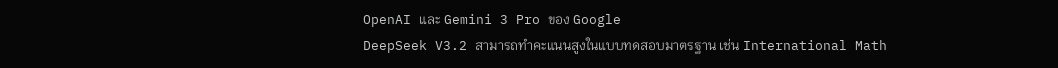OpenAI และ Gemini 3 Pro ของ Google
DeepSeek V3.2 สามารถทำคะแนนสูงในแบบทดสอบมาตรฐาน เช่น International Math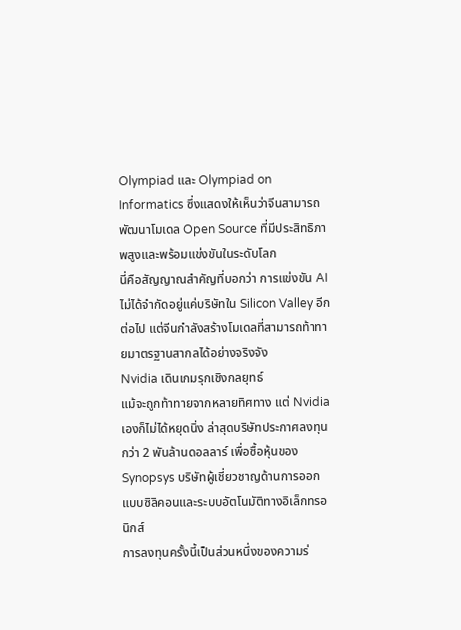Olympiad และ Olympiad on Informatics ซึ่งแสดงให้เห็นว่าจีนสามารถพัฒนาโมเดล Open Source ที่มีประสิทธิภาพสูงและพร้อมแข่งขันในระดับโลก
นี่คือสัญญาณสำคัญที่บอกว่า การแข่งขัน AI ไม่ได้จำกัดอยู่แค่บริษัทใน Silicon Valley อีกต่อไป แต่จีนกำลังสร้างโมเดลที่สามารถท้าทายมาตรฐานสากลได้อย่างจริงจัง
Nvidia เดินเกมรุกเชิงกลยุทธ์
แม้จะถูกท้าทายจากหลายทิศทาง แต่ Nvidia เองก็ไม่ได้หยุดนิ่ง ล่าสุดบริษัทประกาศลงทุนกว่า 2 พันล้านดอลลาร์ เพื่อซื้อหุ้นของ Synopsys บริษัทผู้เชี่ยวชาญด้านการออกแบบซิลิคอนและระบบอัตโนมัติทางอิเล็กทรอนิกส์
การลงทุนครั้งนี้เป็นส่วนหนึ่งของความร่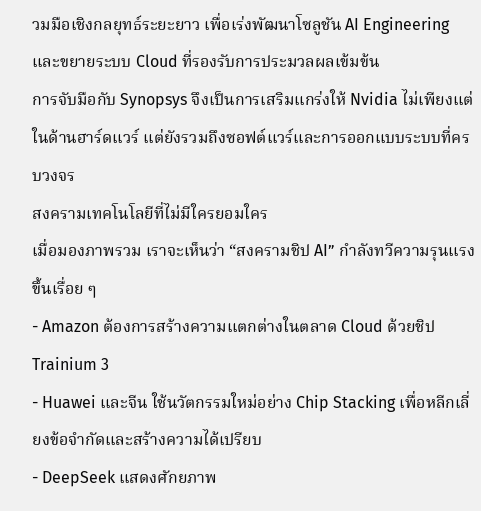วมมือเชิงกลยุทธ์ระยะยาว เพื่อเร่งพัฒนาโซลูชัน AI Engineering และขยายระบบ Cloud ที่รองรับการประมวลผลเข้มข้น
การจับมือกับ Synopsys จึงเป็นการเสริมแกร่งให้ Nvidia ไม่เพียงแต่ในด้านฮาร์ดแวร์ แต่ยังรวมถึงซอฟต์แวร์และการออกแบบระบบที่ครบวงจร
สงครามเทคโนโลยีที่ไม่มีใครยอมใคร
เมื่อมองภาพรวม เราจะเห็นว่า “สงครามชิป AI” กำลังทวีความรุนแรงขึ้นเรื่อย ๆ
- Amazon ต้องการสร้างความแตกต่างในตลาด Cloud ด้วยชิป Trainium 3
- Huawei และจีน ใช้นวัตกรรมใหม่อย่าง Chip Stacking เพื่อหลีกเลี่ยงข้อจำกัดและสร้างความได้เปรียบ
- DeepSeek แสดงศักยภาพ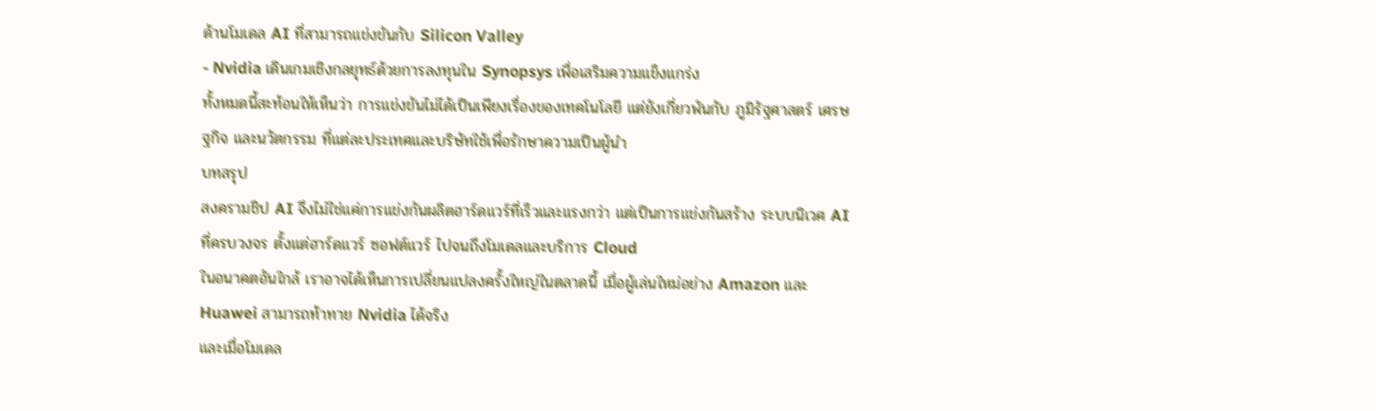ด้านโมเดล AI ที่สามารถแข่งขันกับ Silicon Valley
- Nvidia เดินเกมเชิงกลยุทธ์ด้วยการลงทุนใน Synopsys เพื่อเสริมความแข็งแกร่ง
ทั้งหมดนี้สะท้อนให้เห็นว่า การแข่งขันไม่ได้เป็นเพียงเรื่องของเทคโนโลยี แต่ยังเกี่ยวพันกับ ภูมิรัฐศาสตร์ เศรษฐกิจ และนวัตกรรม ที่แต่ละประเทศและบริษัทใช้เพื่อรักษาความเป็นผู้นำ
บทสรุป
สงครามชิป AI จึงไม่ใช่แค่การแข่งกันผลิตฮาร์ดแวร์ที่เร็วและแรงกว่า แต่เป็นการแข่งกันสร้าง ระบบนิเวศ AI ที่ครบวงจร ตั้งแต่ฮาร์ดแวร์ ซอฟต์แวร์ ไปจนถึงโมเดลและบริการ Cloud
ในอนาคตอันใกล้ เราอาจได้เห็นการเปลี่ยนแปลงครั้งใหญ่ในตลาดนี้ เมื่อผู้เล่นใหม่อย่าง Amazon และ Huawei สามารถท้าทาย Nvidia ได้จริง
และเมื่อโมเดล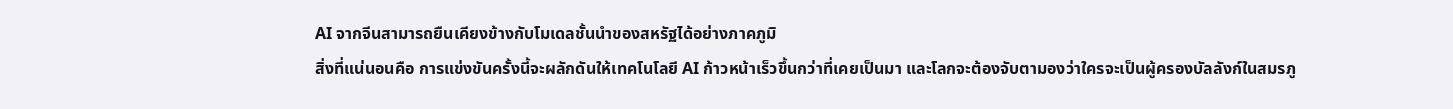AI จากจีนสามารถยืนเคียงข้างกับโมเดลชั้นนำของสหรัฐได้อย่างภาคภูมิ
สิ่งที่แน่นอนคือ การแข่งขันครั้งนี้จะผลักดันให้เทคโนโลยี AI ก้าวหน้าเร็วขึ้นกว่าที่เคยเป็นมา และโลกจะต้องจับตามองว่าใครจะเป็นผู้ครองบัลลังก์ในสมรภู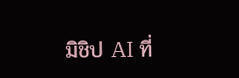มิชิป AI ที่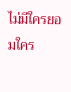ไม่มีใครยอมใคร